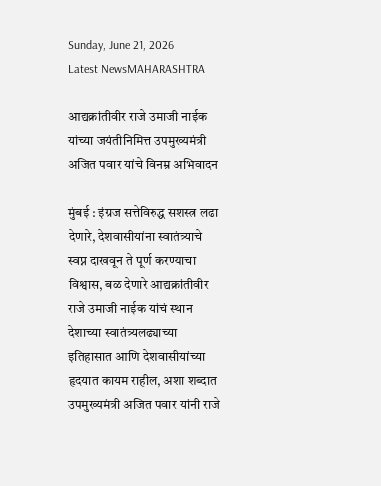Sunday, June 21, 2026
Latest NewsMAHARASHTRA

आद्यक्रांतीवीर राजे उमाजी नाईक यांच्या जयंतीनिमित्त उपमुख्यमंत्री अजित पवार यांचे विनम्र अभिवादन

मुंबई : इंग्रज सत्तेविरुद्ध सशस्त्र लढा देणारे, देशवासीयांना स्वातंत्र्याचे स्वप्न दाखवून ते पूर्ण करण्याचा विश्वास, बळ देणारे आद्यक्रांतीवीर राजे उमाजी नाईक यांचं स्थान देशाच्या स्वातंत्र्यलढ्याच्या इतिहासात आणि देशवासीयांच्या हृदयात कायम राहील, अशा शब्दात उपमुख्यमंत्री अजित पवार यांनी राजे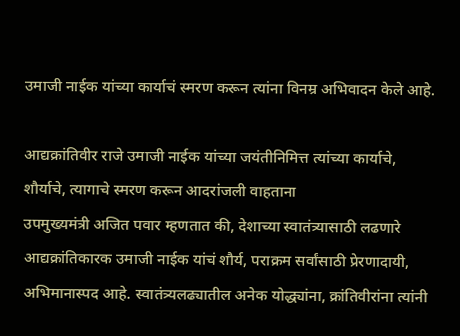उमाजी नाईक यांच्या कार्याचं स्मरण करून त्यांना विनम्र अभिवादन केले आहे.

आद्यक्रांतिवीर राजे उमाजी नाईक यांच्या जयंतीनिमित्त त्यांच्या कार्याचे, शौर्याचे, त्यागाचे स्मरण करून आदरांजली वाहताना
उपमुख्यमंत्री अजित पवार म्हणतात की, देशाच्या स्वातंत्र्यासाठी लढणारे आद्यक्रांतिकारक उमाजी नाईक यांचं शौर्य, पराक्रम सर्वांसाठी प्रेरणादायी, अभिमानास्पद आहे. स्वातंत्र्यलढ्यातील अनेक योद्ध्यांना, क्रांतिवीरांना त्यांनी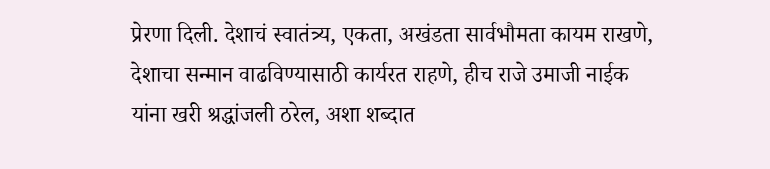प्रेरणा दिली. देशाचं स्वातंत्र्य, एकता, अखंडता सार्वभौमता कायम राखणे, देशाचा सन्मान वाढविण्यासाठी कार्यरत राहणे, हीच राजे उमाजी नाईक यांना खरी श्रद्धांजली ठरेल, अशा शब्दात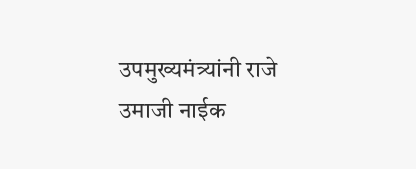उपमुख्यमंत्र्यांनी राजे उमाजी नाईक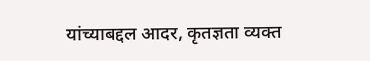यांच्याबद्दल आदर, कृतज्ञता व्यक्त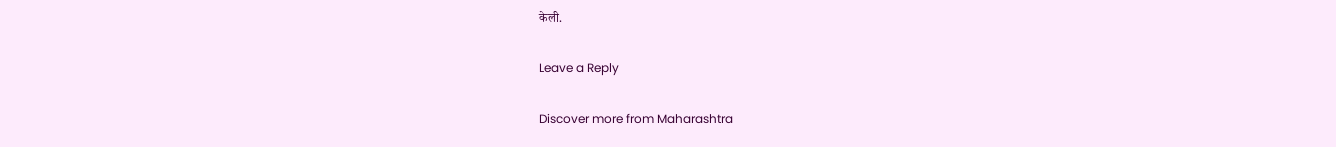केली.

Leave a Reply

Discover more from Maharashtra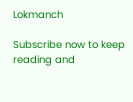Lokmanch

Subscribe now to keep reading and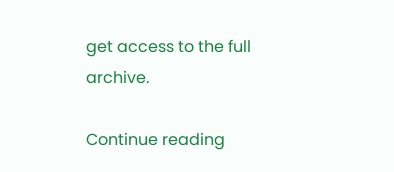get access to the full archive.

Continue reading